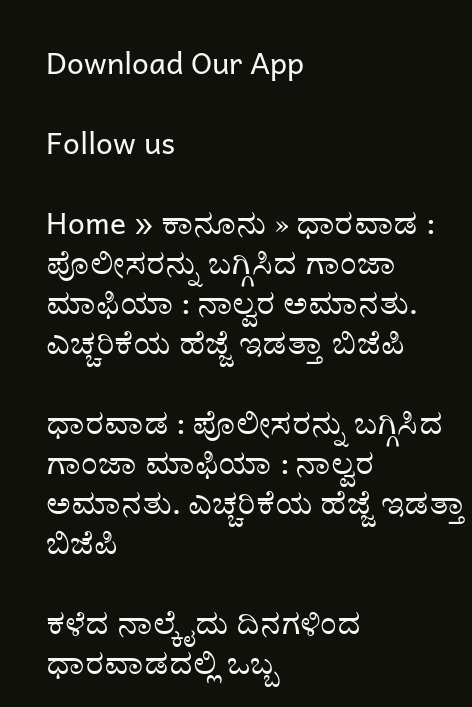Download Our App

Follow us

Home » ಕಾನೂನು » ಧಾರವಾಡ : ಪೊಲೀಸರನ್ನು ಬಗ್ಗಿಸಿದ ಗಾಂಜಾ ಮಾಫಿಯಾ : ನಾಲ್ವರ ಅಮಾನತು. ಎಚ್ಚರಿಕೆಯ ಹೆಜ್ಜೆ ಇಡತ್ತಾ ಬಿಜೆಪಿ

ಧಾರವಾಡ : ಪೊಲೀಸರನ್ನು ಬಗ್ಗಿಸಿದ ಗಾಂಜಾ ಮಾಫಿಯಾ : ನಾಲ್ವರ ಅಮಾನತು. ಎಚ್ಚರಿಕೆಯ ಹೆಜ್ಜೆ ಇಡತ್ತಾ ಬಿಜೆಪಿ

ಕಳೆದ ನಾಲ್ಕೈದು ದಿನಗಳಿಂದ ಧಾರವಾಡದಲ್ಲಿ ಒಬ್ಬ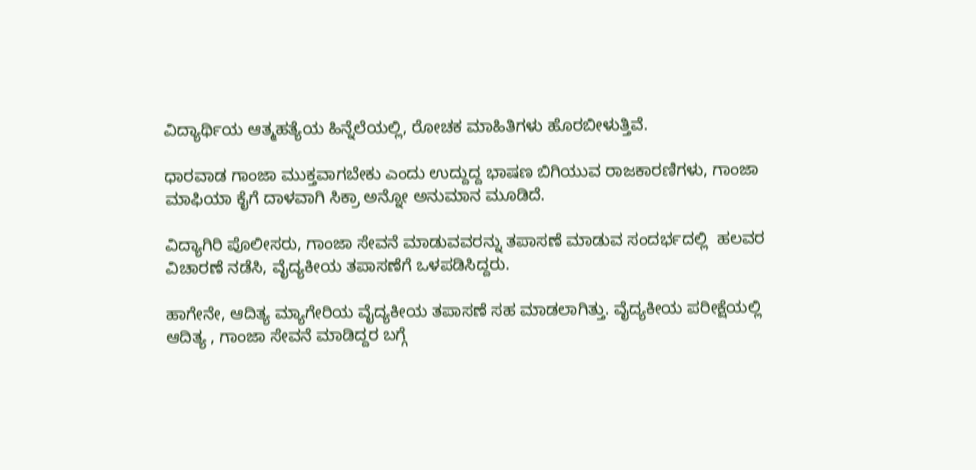ವಿದ್ಯಾರ್ಥಿಯ ಆತ್ಮಹತ್ಯೆಯ ಹಿನ್ನೆಲೆಯಲ್ಲಿ, ರೋಚಕ ಮಾಹಿತಿಗಳು ಹೊರಬೀಳುತ್ತಿವೆ.

ಧಾರವಾಡ ಗಾಂಜಾ ಮುಕ್ತವಾಗಬೇಕು ಎಂದು ಉದ್ದುದ್ದ ಭಾಷಣ ಬಿಗಿಯುವ ರಾಜಕಾರಣಿಗಳು, ಗಾಂಜಾ ಮಾಫಿಯಾ ಕೈಗೆ ದಾಳವಾಗಿ ಸಿಕ್ರಾ ಅನ್ನೋ ಅನುಮಾನ ಮೂಡಿದೆ.

ವಿದ್ಯಾಗಿರಿ ಪೊಲೀಸರು, ಗಾಂಜಾ ಸೇವನೆ ಮಾಡುವವರನ್ನು ತಪಾಸಣೆ ಮಾಡುವ ಸಂದರ್ಭದಲ್ಲಿ  ಹಲವರ ವಿಚಾರಣೆ ನಡೆಸಿ, ವೈದ್ಯಕೀಯ ತಪಾಸಣೆಗೆ ಒಳಪಡಿಸಿದ್ದರು.

ಹಾಗೇನೇ, ಆದಿತ್ಯ ಮ್ಯಾಗೇರಿಯ ವೈದ್ಯಕೀಯ ತಪಾಸಣೆ ಸಹ ಮಾಡಲಾಗಿತ್ತು. ವೈದ್ಯಕೀಯ ಪರೀಕ್ಷೆಯಲ್ಲಿ ಆದಿತ್ಯ , ಗಾಂಜಾ ಸೇವನೆ ಮಾಡಿದ್ದರ ಬಗ್ಗೆ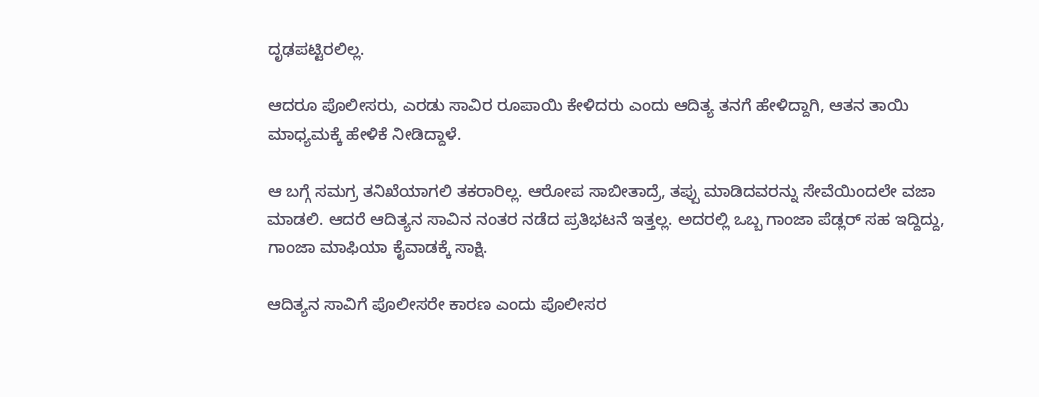ದೃಢಪಟ್ಟಿರಲಿಲ್ಲ.

ಆದರೂ ಪೊಲೀಸರು, ಎರಡು ಸಾವಿರ ರೂಪಾಯಿ ಕೇಳಿದರು ಎಂದು ಆದಿತ್ಯ ತನಗೆ ಹೇಳಿದ್ದಾಗಿ, ಆತನ ತಾಯಿ ಮಾಧ್ಯಮಕ್ಕೆ ಹೇಳಿಕೆ ನೀಡಿದ್ದಾಳೆ.

ಆ ಬಗ್ಗೆ ಸಮಗ್ರ ತನಿಖೆಯಾಗಲಿ ತಕರಾರಿಲ್ಲ. ಆರೋಪ ಸಾಬೀತಾದ್ರೆ, ತಪ್ಪು ಮಾಡಿದವರನ್ನು ಸೇವೆಯಿಂದಲೇ ವಜಾ ಮಾಡಲಿ. ಆದರೆ ಆದಿತ್ಯನ ಸಾವಿನ ನಂತರ ನಡೆದ ಪ್ರತಿಭಟನೆ ಇತ್ತಲ್ಲ. ಅದರಲ್ಲಿ ಒಬ್ಬ ಗಾಂಜಾ ಪೆಡ್ಲರ್ ಸಹ ಇದ್ದಿದ್ದು, ಗಾಂಜಾ ಮಾಫಿಯಾ ಕೈವಾಡಕ್ಕೆ ಸಾಕ್ಷಿ.

ಆದಿತ್ಯನ ಸಾವಿಗೆ ಪೊಲೀಸರೇ ಕಾರಣ ಎಂದು ಪೊಲೀಸರ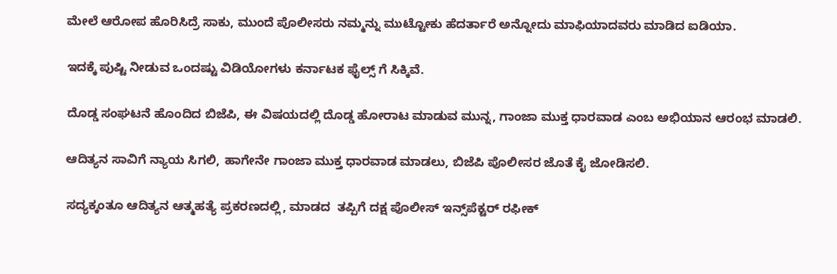ಮೇಲೆ ಆರೋಪ ಹೊರಿಸಿದ್ರೆ ಸಾಕು, ಮುಂದೆ ಪೊಲೀಸರು ನಮ್ಮನ್ನು ಮುಟ್ಟೋಕು ಹೆದರ್ತಾರೆ ಅನ್ನೋದು ಮಾಫಿಯಾದವರು ಮಾಡಿದ ಐಡಿಯಾ.

ಇದಕ್ಕೆ ಪುಷ್ಟಿ ನೀಡುವ ಒಂದಷ್ಟು ವಿಡಿಯೋಗಳು ಕರ್ನಾಟಕ ಫೈಲ್ಸ್ ಗೆ ಸಿಕ್ಕಿವೆ.

ದೊಡ್ಡ ಸಂಘಟನೆ ಹೊಂದಿದ ಬಿಜೆಪಿ, ಈ ವಿಷಯದಲ್ಲಿ ದೊಡ್ಡ ಹೋರಾಟ ಮಾಡುವ ಮುನ್ನ, ಗಾಂಜಾ ಮುಕ್ತ ಧಾರವಾಡ ಎಂಬ ಅಭಿಯಾನ ಆರಂಭ ಮಾಡಲಿ.

ಆದಿತ್ಯನ ಸಾವಿಗೆ ನ್ಯಾಯ ಸಿಗಲಿ, ಹಾಗೇನೇ ಗಾಂಜಾ ಮುಕ್ತ ಧಾರವಾಡ ಮಾಡಲು, ಬಿಜೆಪಿ ಪೊಲೀಸರ ಜೊತೆ ಕೈ ಜೋಡಿಸಲಿ.

ಸದ್ಯಕ್ಕಂತೂ ಆದಿತ್ಯನ ಆತ್ಮಹತ್ಯೆ ಪ್ರಕರಣದಲ್ಲಿ, ಮಾಡದ  ತಪ್ಪಿಗೆ ದಕ್ಷ ಪೊಲೀಸ್ ಇನ್ಸ್‌ಪೆಕ್ಟರ್ ರಫೀಕ್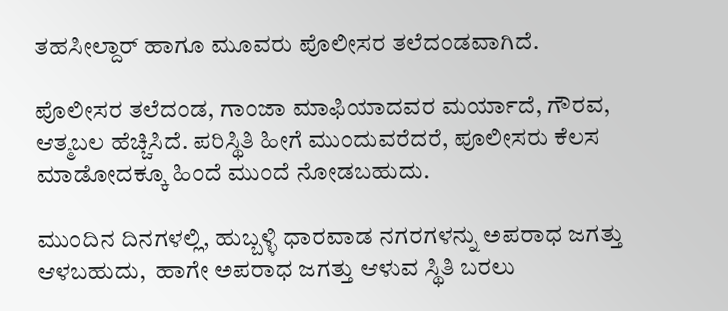ತಹಸೀಲ್ದಾರ್ ಹಾಗೂ ಮೂವರು ಪೊಲೀಸರ ತಲೆದಂಡವಾಗಿದೆ.

ಪೊಲೀಸರ ತಲೆದಂಡ, ಗಾಂಜಾ ಮಾಫಿಯಾದವರ ಮರ್ಯಾದೆ, ಗೌರವ, ಆತ್ಮಬಲ ಹೆಚ್ಚಿಸಿದೆ. ಪರಿಸ್ಥಿತಿ ಹೀಗೆ ಮುಂದುವರೆದರೆ, ಪೂಲೀಸರು ಕೆಲಸ ಮಾಡೋದಕ್ಕೂ ಹಿಂದೆ ಮುಂದೆ ನೋಡಬಹುದು.

ಮುಂದಿನ ದಿನಗಳಲ್ಲಿ, ಹುಬ್ಬಳ್ಳಿ ಧಾರವಾಡ ನಗರಗಳನ್ನು ಅಪರಾಧ ಜಗತ್ತು ಆಳಬಹುದು,  ಹಾಗೇ ಅಪರಾಧ ಜಗತ್ತು ಆಳುವ ಸ್ಥಿತಿ ಬರಲು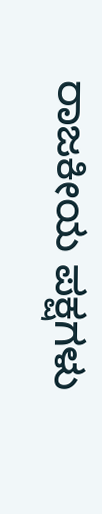ರಾಜಕೀಯ ಪಕ್ಷಗಳು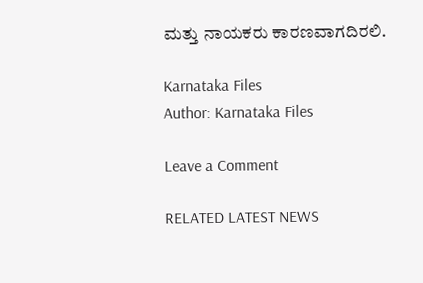ಮತ್ತು ನಾಯಕರು ಕಾರಣವಾಗದಿರಲಿ.

Karnataka Files
Author: Karnataka Files

Leave a Comment

RELATED LATEST NEWS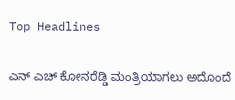Top Headlines

ಎನ್ ಎಚ್ ಕೋನರೆಡ್ಡಿ ಮಂತ್ರಿಯಾಗಲು ಅದೊಂದೆ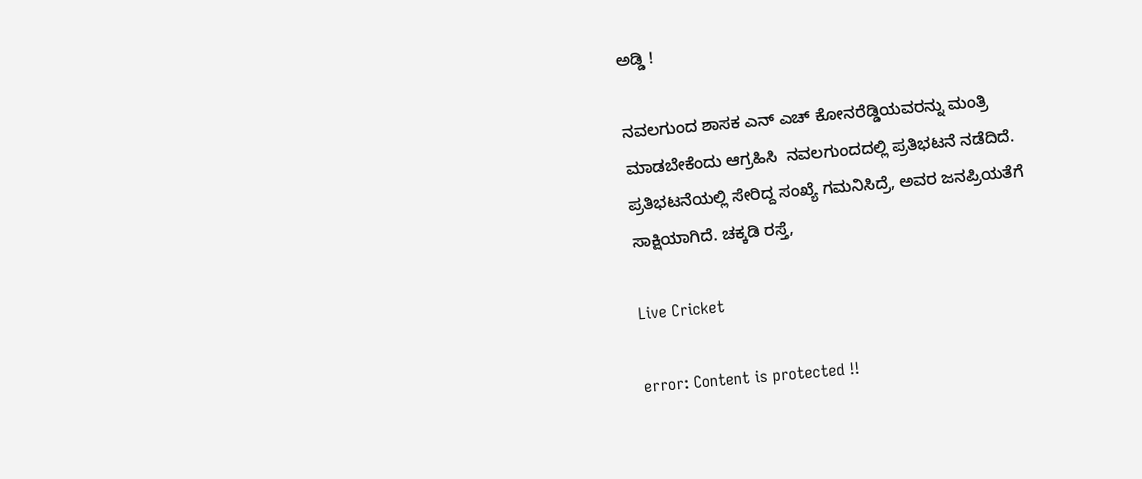ಅಡ್ಡಿ !

ನವಲಗುಂದ ಶಾಸಕ ಎನ್ ಎಚ್ ಕೋನರೆಡ್ಡಿಯವರನ್ನು ಮಂತ್ರಿ ಮಾಡಬೇಕೆಂದು ಆಗ್ರಹಿಸಿ  ನವಲಗುಂದದಲ್ಲಿ ಪ್ರತಿಭಟನೆ ನಡೆದಿದೆ. ಪ್ರತಿಭಟನೆಯಲ್ಲಿ ಸೇರಿದ್ದ ಸಂಖ್ಯೆ ಗಮನಿಸಿದ್ರೆ, ಅವರ ಜನಪ್ರಿಯತೆಗೆ ಸಾಕ್ಷಿಯಾಗಿದೆ. ಚಕ್ಕಡಿ ರಸ್ತೆ,

Live Cricket

error: Content is protected !!